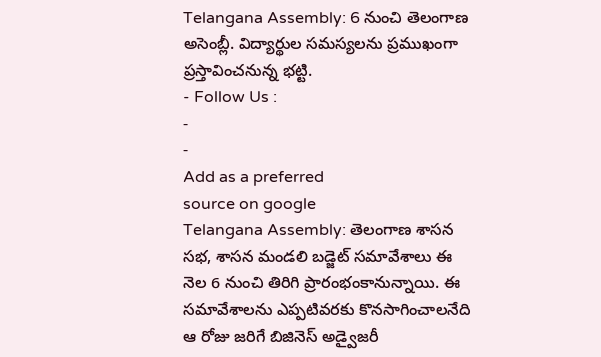Telangana Assembly: 6 నుంచి తెలంగాణ అసెంబ్లీ. విద్యార్థుల సమస్యలను ప్రముఖంగా ప్రస్తావించనున్న భట్టి.
- Follow Us :
-
-
Add as a preferred
source on google
Telangana Assembly: తెలంగాణ శాసన సభ, శాసన మండలి బడ్జెట్ సమావేశాలు ఈ నెల 6 నుంచి తిరిగి ప్రారంభంకానున్నాయి. ఈ సమావేశాలను ఎప్పటివరకు కొనసాగించాలనేది ఆ రోజు జరిగే బిజినెస్ అడ్వైజరీ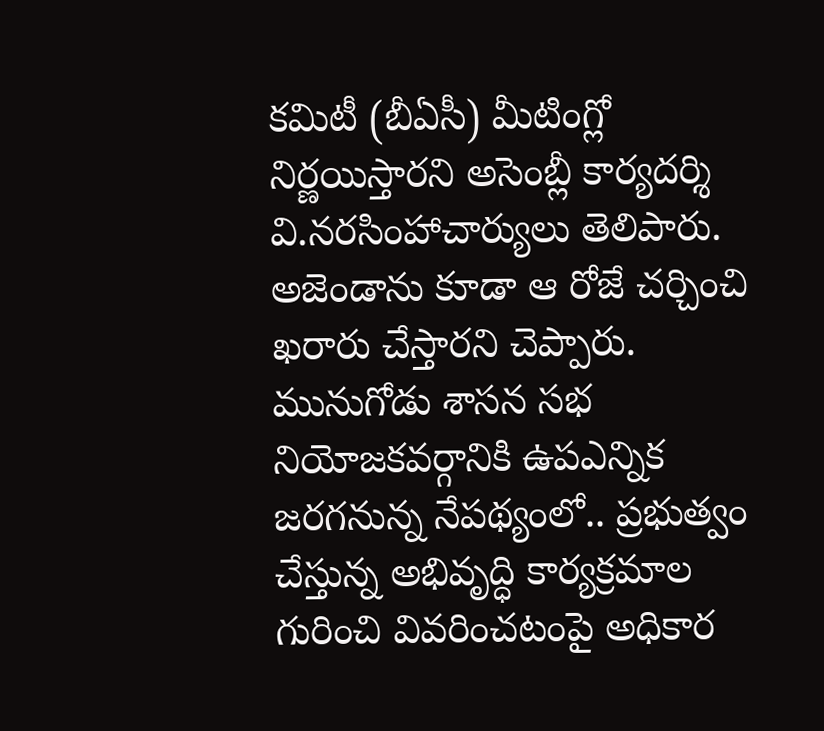కమిటీ (బీఏసీ) మీటింగ్లో నిర్ణయిస్తారని అసెంబ్లీ కార్యదర్శి వి.నరసింహాచార్యులు తెలిపారు. అజెండాను కూడా ఆ రోజే చర్చించి ఖరారు చేస్తారని చెప్పారు. మునుగోడు శాసన సభ నియోజకవర్గానికి ఉపఎన్నిక జరగనున్న నేపథ్యంలో.. ప్రభుత్వం చేస్తున్న అభివృద్ధి కార్యక్రమాల గురించి వివరించటంపై అధికార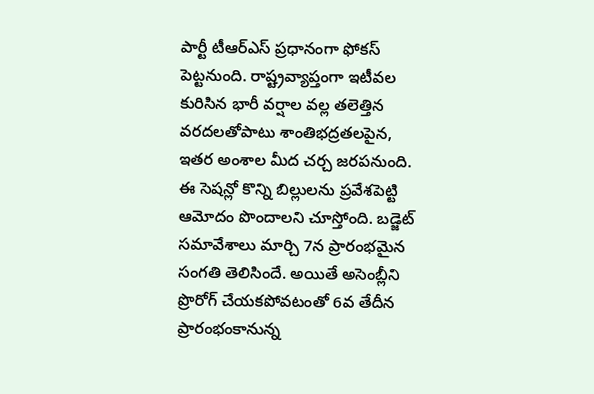పార్టీ టీఆర్ఎస్ ప్రధానంగా ఫోకస్ పెట్టనుంది. రాష్ట్రవ్యాప్తంగా ఇటీవల కురిసిన భారీ వర్షాల వల్ల తలెత్తిన వరదలతోపాటు శాంతిభద్రతలపైన, ఇతర అంశాల మీద చర్చ జరపనుంది.
ఈ సెషన్లో కొన్ని బిల్లులను ప్రవేశపెట్టి ఆమోదం పొందాలని చూస్తోంది. బడ్జెట్ సమావేశాలు మార్చి 7న ప్రారంభమైన సంగతి తెలిసిందే. అయితే అసెంబ్లీని ప్రొరోగ్ చేయకపోవటంతో 6వ తేదీన ప్రారంభంకానున్న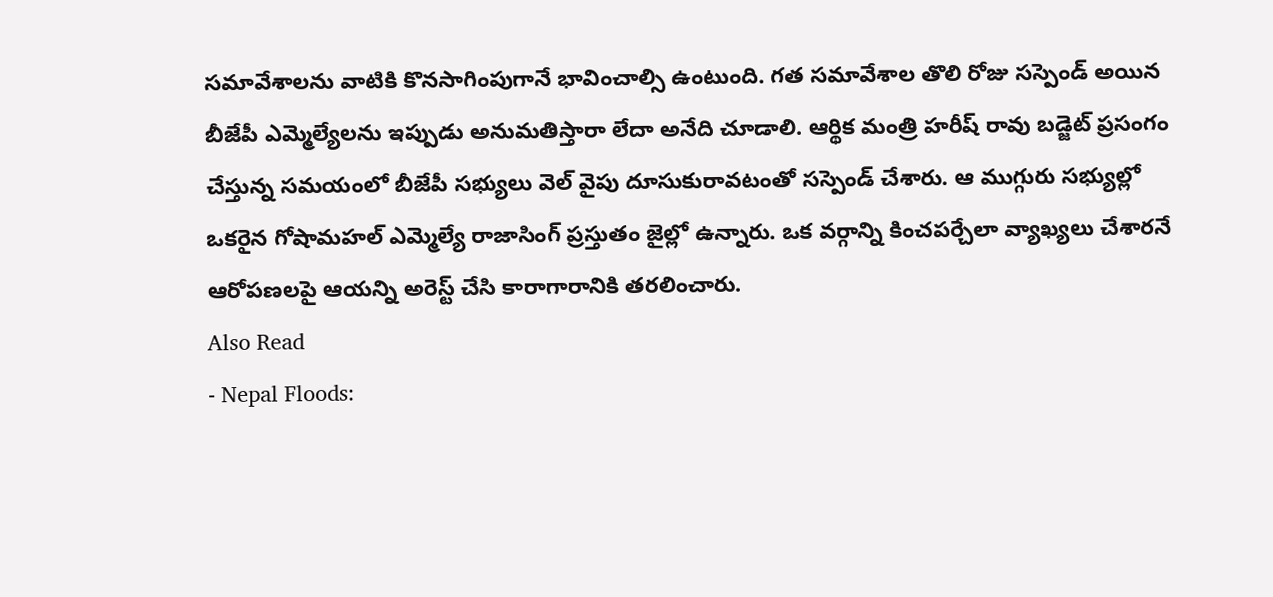సమావేశాలను వాటికి కొనసాగింపుగానే భావించాల్సి ఉంటుంది. గత సమావేశాల తొలి రోజు సస్పెండ్ అయిన బీజేపీ ఎమ్మెల్యేలను ఇప్పుడు అనుమతిస్తారా లేదా అనేది చూడాలి. ఆర్థిక మంత్రి హరీష్ రావు బడ్జెట్ ప్రసంగం చేస్తున్న సమయంలో బీజేపీ సభ్యులు వెల్ వైపు దూసుకురావటంతో సస్పెండ్ చేశారు. ఆ ముగ్గురు సభ్యుల్లో ఒకరైన గోషామహల్ ఎమ్మెల్యే రాజాసింగ్ ప్రస్తుతం జైల్లో ఉన్నారు. ఒక వర్గాన్ని కించపర్చేలా వ్యాఖ్యలు చేశారనే ఆరోపణలపై ఆయన్ని అరెస్ట్ చేసి కారాగారానికి తరలించారు.
Also Read
- Nepal Floods: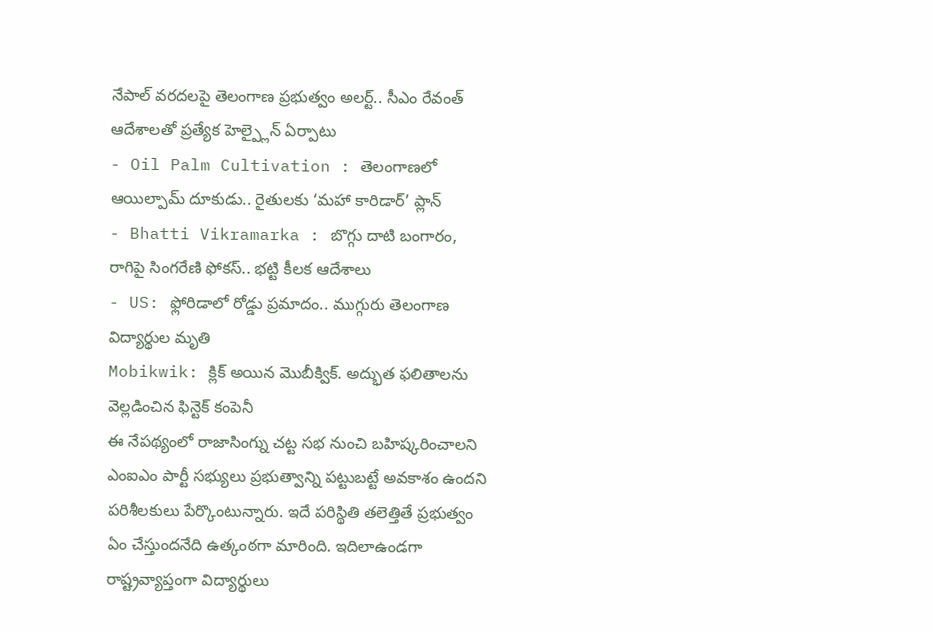నేపాల్ వరదలపై తెలంగాణ ప్రభుత్వం అలర్ట్.. సీఎం రేవంత్ ఆదేశాలతో ప్రత్యేక హెల్ప్లైన్ ఏర్పాటు
- Oil Palm Cultivation : తెలంగాణలో ఆయిల్పామ్ దూకుడు.. రైతులకు ‘మహా కారిడార్’ ప్లాన్
- Bhatti Vikramarka : బొగ్గు దాటి బంగారం, రాగిపై సింగరేణి ఫోకస్.. భట్టి కీలక ఆదేశాలు
- US: ఫ్లోరిడాలో రోడ్డు ప్రమాదం.. ముగ్గురు తెలంగాణ విద్యార్థుల మృతి
Mobikwik: క్లిక్ అయిన మొబీక్విక్. అద్భుత ఫలితాలను వెల్లడించిన ఫిన్టెక్ కంపెనీ
ఈ నేపథ్యంలో రాజాసింగ్ను చట్ట సభ నుంచి బహిష్కరించాలని ఎంఐఎం పార్టీ సభ్యులు ప్రభుత్వాన్ని పట్టుబట్టే అవకాశం ఉందని పరిశీలకులు పేర్కొంటున్నారు. ఇదే పరిస్థితి తలెత్తితే ప్రభుత్వం ఏం చేస్తుందనేది ఉత్కంఠగా మారింది. ఇదిలాఉండగా రాష్ట్రవ్యాప్తంగా విద్యార్థులు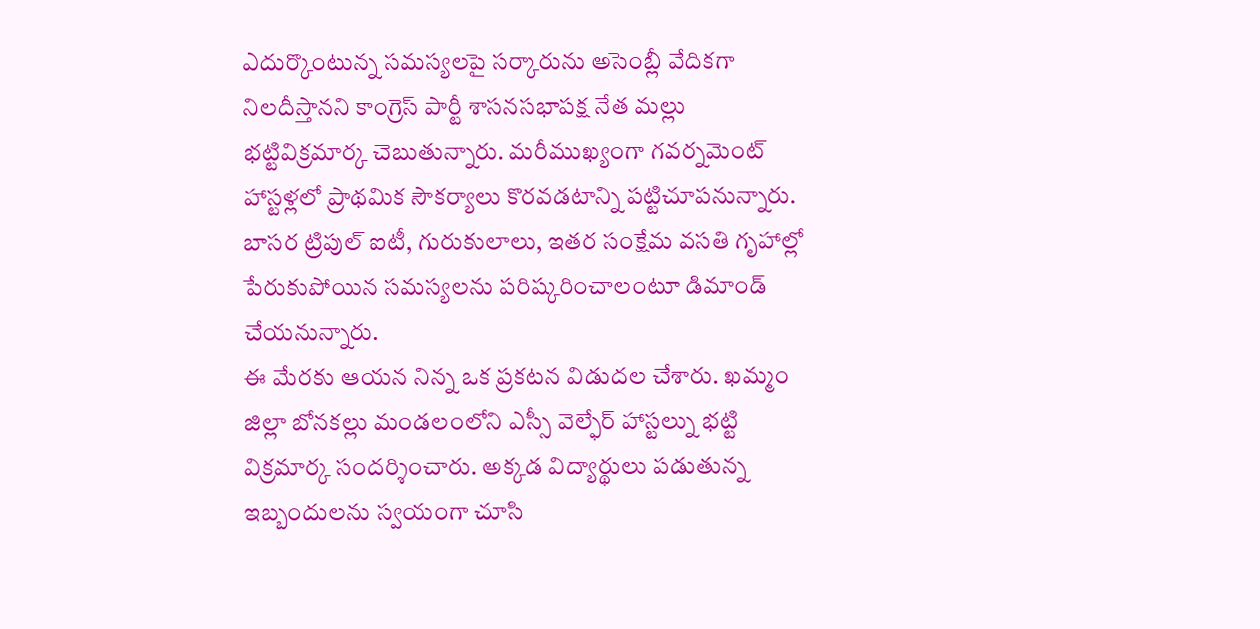ఎదుర్కొంటున్న సమస్యలపై సర్కారును అసెంబ్లీ వేదికగా నిలదీస్తానని కాంగ్రెస్ పార్టీ శాసనసభాపక్ష నేత మల్లు భట్టివిక్రమార్క చెబుతున్నారు. మరీముఖ్యంగా గవర్నమెంట్ హాస్టళ్లలో ప్రాథమిక సౌకర్యాలు కొరవడటాన్ని పట్టిచూపనున్నారు. బాసర ట్రిపుల్ ఐటీ, గురుకులాలు, ఇతర సంక్షేమ వసతి గృహాల్లో పేరుకుపోయిన సమస్యలను పరిష్కరించాలంటూ డిమాండ్ చేయనున్నారు.
ఈ మేరకు ఆయన నిన్న ఒక ప్రకటన విడుదల చేశారు. ఖమ్మం జిల్లా బోనకల్లు మండలంలోని ఎస్సీ వెల్ఫేర్ హాస్టల్ను భట్టి విక్రమార్క సందర్శించారు. అక్కడ విద్యార్థులు పడుతున్న ఇబ్బందులను స్వయంగా చూసి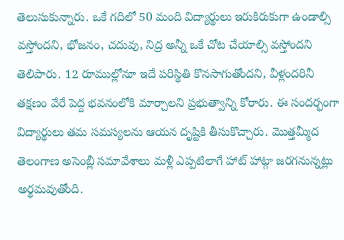తెలుసుకున్నారు. ఒకే గదిలో 50 మంది విద్యార్థులు ఇరుకిరుకుగా ఉండాల్సి వస్తోందని, భోజనం, చదువు, నిద్ర అన్నీ ఒకే చోట చేయాల్సి వస్తోందని తెలిపారు. 12 రూముల్లోనూ ఇదే పరిస్థితి కొనసాగుతోందని, వీళ్లందరినీ తక్షణం వేరే పెద్ద భవనంలోకి మార్చాలని ప్రభుత్వాన్ని కోరారు. ఈ సందర్భంగా విద్యార్థులు తమ సమస్యలను ఆయన దృష్టికి తీసుకొచ్చారు. మొత్తమ్మీద తెలంగాణ అసెంబ్లీ సమావేశాలు మళ్లీ ఎప్పటిలాగే హాట్ హాట్గా జరగనున్నట్లు అర్థమవుతోంది.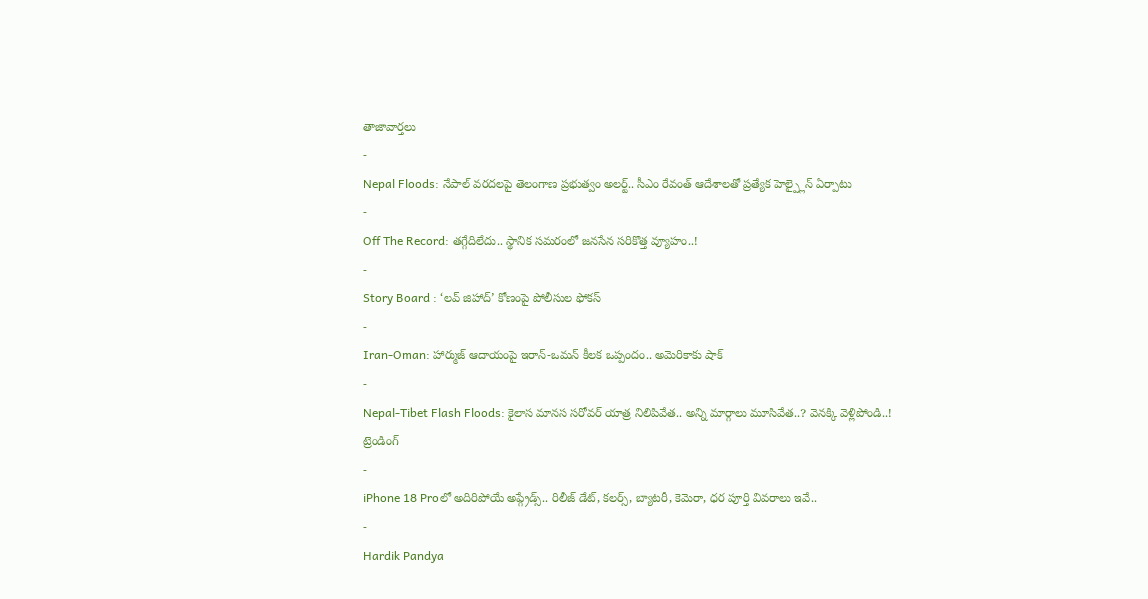తాజావార్తలు
-
Nepal Floods: నేపాల్ వరదలపై తెలంగాణ ప్రభుత్వం అలర్ట్.. సీఎం రేవంత్ ఆదేశాలతో ప్రత్యేక హెల్ప్లైన్ ఏర్పాటు
-
Off The Record: తగ్గేదిలేదు.. స్థానిక సమరంలో జనసేన సరికొత్త వ్యూహం..!
-
Story Board : ‘లవ్ జిహాద్’ కోణంపై పోలీసుల ఫోకస్
-
Iran-Oman: హార్ముజ్ ఆదాయంపై ఇరాన్-ఒమన్ కీలక ఒప్పందం.. అమెరికాకు షాక్
-
Nepal-Tibet Flash Floods: కైలాస మానస సరోవర్ యాత్ర నిలిపివేత.. అన్ని మార్గాలు మూసివేత..? వెనక్కి వెళ్లిపోండి..!
ట్రెండింగ్
-
iPhone 18 Proలో అదిరిపోయే అప్గ్రేడ్స్.. రిలీజ్ డేట్, కలర్స్, బ్యాటరీ, కెమెరా, ధర పూర్తి వివరాలు ఇవే..
-
Hardik Pandya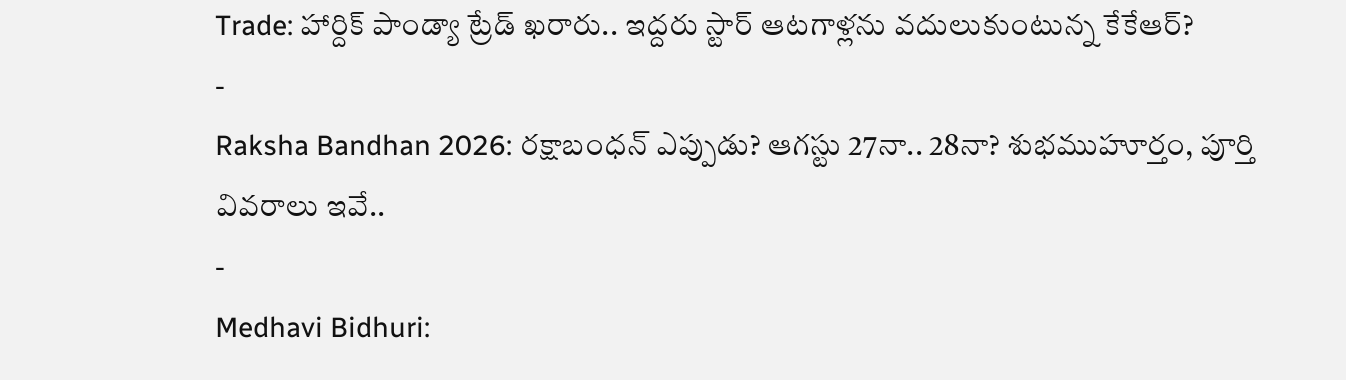Trade: హార్దిక్ పాండ్యా ట్రేడ్ ఖరారు.. ఇద్దరు స్టార్ ఆటగాళ్లను వదులుకుంటున్న కేకేఆర్?
-
Raksha Bandhan 2026: రక్షాబంధన్ ఎప్పుడు? ఆగస్టు 27నా.. 28నా? శుభముహూర్తం, పూర్తి వివరాలు ఇవే..
-
Medhavi Bidhuri: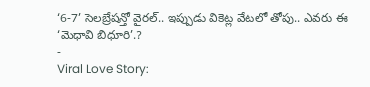‘6-7’ సెలబ్రేషన్తో వైరల్.. ఇప్పుడు వికెట్ల వేటలో తోపు.. ఎవరు ఈ ‘మెధావి బిధూరి’.?
-
Viral Love Story: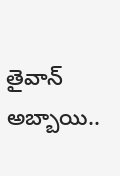తైవాన్ అబ్బాయి..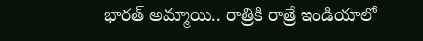భారత్ అమ్మాయి.. రాత్రికి రాత్రే ఇండియాలో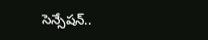సెన్సేషన్..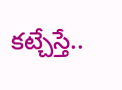కట్చేస్తే..